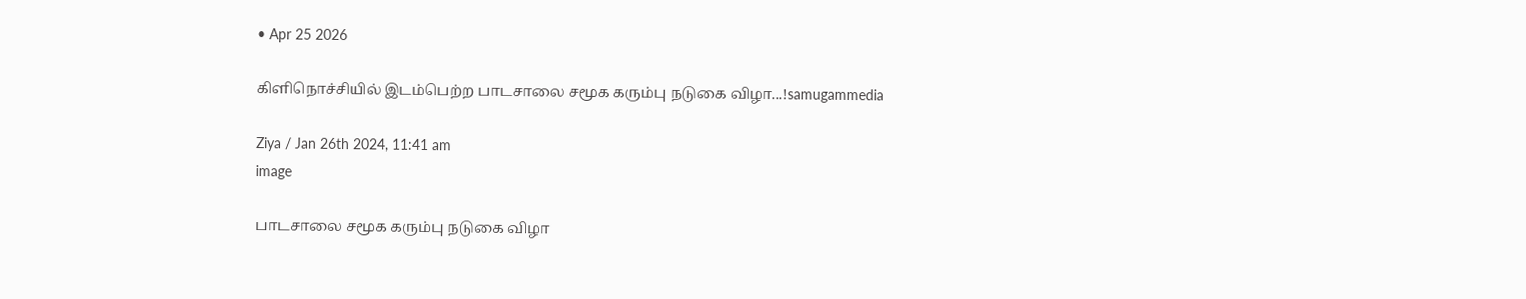• Apr 25 2026

கிளிநொச்சியில் இடம்பெற்ற பாடசாலை சமூக கரும்பு நடுகை விழா...!samugammedia

Ziya / Jan 26th 2024, 11:41 am
image

பாடசாலை சமூக கரும்பு நடுகை விழா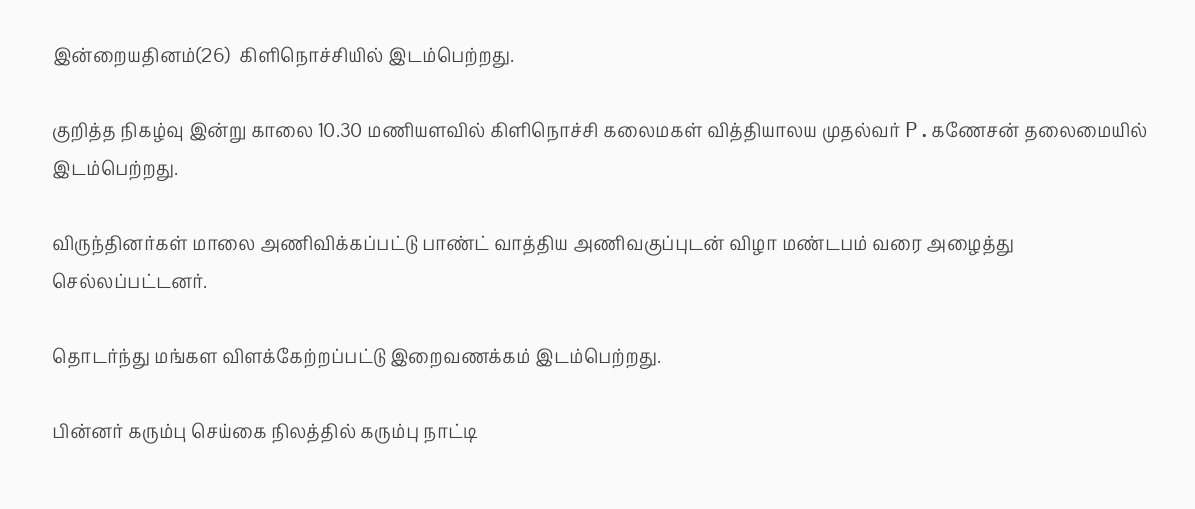இன்றையதினம்(26)  கிளிநொச்சியில் இடம்பெற்றது.

குறித்த நிகழ்வு இன்று காலை 10.30 மணியளவில் கிளிநொச்சி கலைமகள் வித்தியாலய முதல்வர் P.கணேசன் தலைமையில் இடம்பெற்றது.

விருந்தினர்கள் மாலை அணிவிக்கப்பட்டு பாண்ட் வாத்திய அணிவகுப்புடன் விழா மண்டபம் வரை அழைத்து செல்லப்பட்டனர்.

தொடர்ந்து மங்கள விளக்கேற்றப்பட்டு இறைவணக்கம் இடம்பெற்றது.

பின்னர் கரும்பு செய்கை நிலத்தில் கரும்பு நாட்டி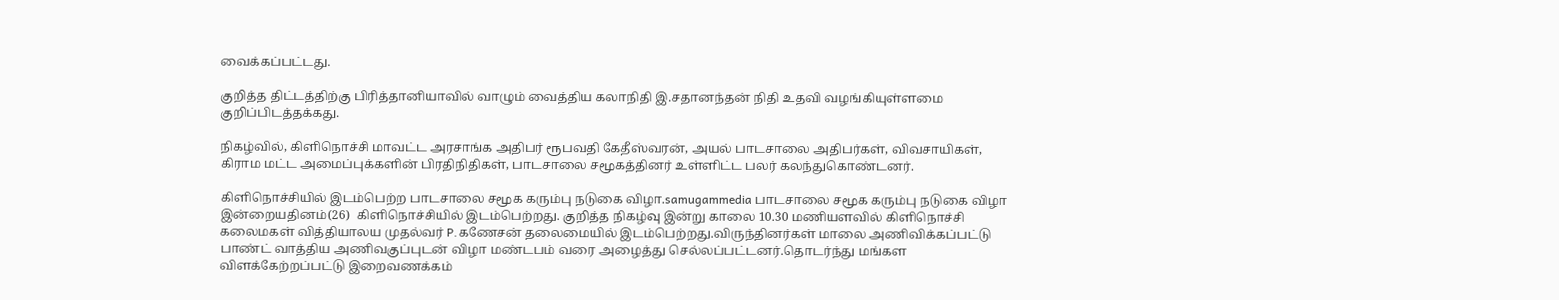வைக்கப்பட்டது.

குறித்த திட்டத்திற்கு பிரித்தானியாவில் வாழும் வைத்திய கலாநிதி இ.சதானந்தன் நிதி உதவி வழங்கியுள்ளமை குறிப்பிடத்தக்கது.

நிகழ்வில், கிளிநொச்சி மாவட்ட அரசாங்க அதிபர் ரூபவதி கேதீஸ்வரன், அயல் பாடசாலை அதிபர்கள், விவசாயிகள், கிராம மட்ட அமைப்புக்களின் பிரதிநிதிகள், பாடசாலை சமூகத்தினர் உள்ளிட்ட பலர் கலந்துகொண்டனர்.

கிளிநொச்சியில் இடம்பெற்ற பாடசாலை சமூக கரும்பு நடுகை விழா.samugammedia பாடசாலை சமூக கரும்பு நடுகை விழா இன்றையதினம்(26)  கிளிநொச்சியில் இடம்பெற்றது. குறித்த நிகழ்வு இன்று காலை 10.30 மணியளவில் கிளிநொச்சி கலைமகள் வித்தியாலய முதல்வர் P.கணேசன் தலைமையில் இடம்பெற்றது.விருந்தினர்கள் மாலை அணிவிக்கப்பட்டு பாண்ட் வாத்திய அணிவகுப்புடன் விழா மண்டபம் வரை அழைத்து செல்லப்பட்டனர்.தொடர்ந்து மங்கள விளக்கேற்றப்பட்டு இறைவணக்கம்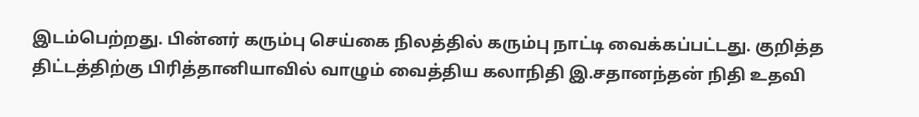இடம்பெற்றது. பின்னர் கரும்பு செய்கை நிலத்தில் கரும்பு நாட்டி வைக்கப்பட்டது. குறித்த திட்டத்திற்கு பிரித்தானியாவில் வாழும் வைத்திய கலாநிதி இ.சதானந்தன் நிதி உதவி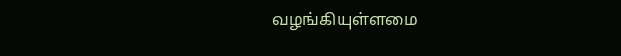வழங்கியுள்ளமை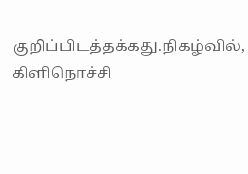குறிப்பிடத்தக்கது.நிகழ்வில், கிளிநொச்சி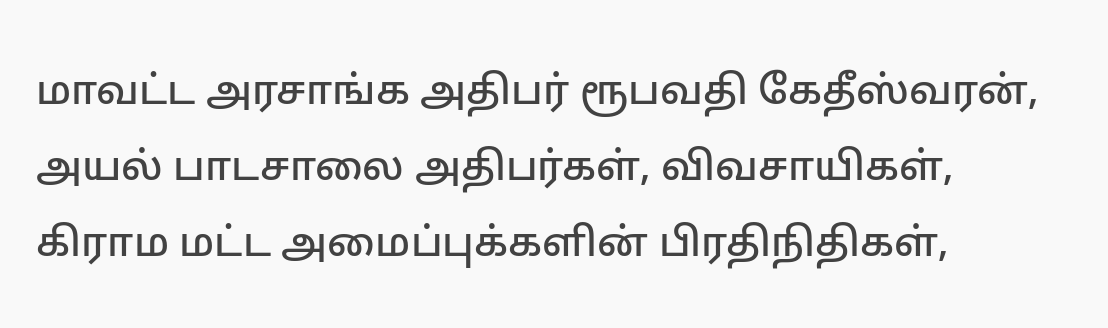மாவட்ட அரசாங்க அதிபர் ரூபவதி கேதீஸ்வரன், அயல் பாடசாலை அதிபர்கள், விவசாயிகள், கிராம மட்ட அமைப்புக்களின் பிரதிநிதிகள்,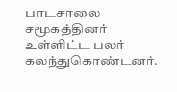பாடசாலை சமூகத்தினர் உள்ளிட்ட பலர் கலந்துகொண்டனர்.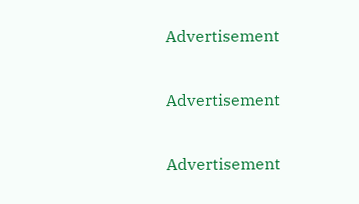Advertisement

Advertisement

Advertisement